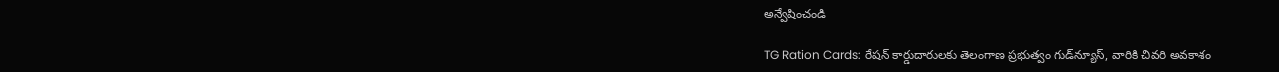అన్వేషించండి

TG Ration Cards: రేషన్ కార్డుదారులకు తెలంగాణ ప్రభుత్వం గుడ్‌న్యూస్, వారికి చివరి అవకాశం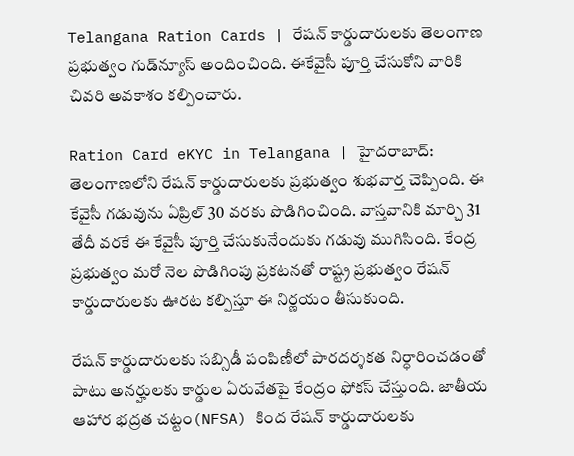Telangana Ration Cards | రేషన్ కార్డుదారులకు తెలంగాణ ప్రభుత్వం గుడ్‌న్యూస్ అందించింది. ఈకేవైసీ పూర్తి చేసుకోని వారికి చివరి అవకాశం కల్పించారు.

Ration Card eKYC in Telangana | హైదరాబాద్: తెలంగాణలోని రేషన్ కార్డుదారులకు ప్రభుత్వం శుభవార్త చెప్పింది. ఈ కేవైసీ గడువును ఏప్రిల్ 30 వరకు పొడిగించింది. వాస్తవానికి మార్చి 31 తేదీ వరకే ఈ కేవైసీ పూర్తి చేసుకునేందుకు గడువు ముగిసింది. కేంద్ర ప్రభుత్వం మరో నెల పొడిగింపు ప్రకటనతో రాష్ట్ర ప్రభుత్వం రేషన్ కార్డుదారులకు ఊరట కల్పిస్తూ ఈ నిర్ణయం తీసుకుంది.

రేషన్ కార్డుదారులకు సబ్సిడీ పంపిణీలో పారదర్శకత నిర్ధారించడంతో పాటు అనర్హులకు కార్డుల ఏరువేతపై కేంద్రం ఫోకస్ చేస్తుంది. జాతీయ ఆహార భద్రత చట్టం(NFSA) కింద రేషన్ కార్డుదారులకు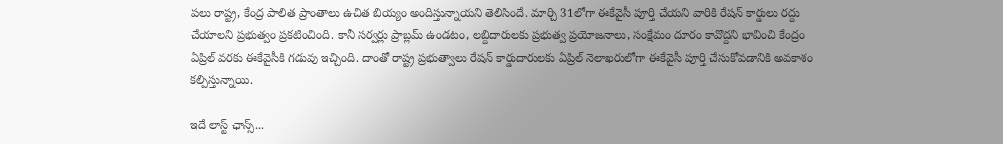పలు రాష్ట్ర, కేంద్ర పాలిత ప్రాంతాలు ఉచిత బియ్యం అందిస్తున్నాయని తెలిసిందే. మార్చి 31లోగా ఈకేవైసీ పూర్తి చేయని వారికి రేషన్ కార్డులు రద్దు చేయాలని ప్రభుత్వం ప్రకటించింది. కానీ సర్వర్లు ప్రాబ్లమ్ ఉండటం, లబ్దిదారులకు ప్రభుత్వ ప్రయోజనాలు, సంక్షేమం దూరం కావొద్దని భావించి కేంద్రం ఏప్రిల్ వరకు ఈకేవైసీకి గడువు ఇచ్చింది. దాంతో రాష్ట్ర ప్రభుత్వాలు రేషన్ కార్డుదారులకు ఏప్రిల్ నెలాఖరులోగా ఈకేవైసీ పూర్తి చేసుకోవడానికి అవకాశం కల్పిస్తున్నాయి.

ఇదే లాస్ట్ ఛాన్స్...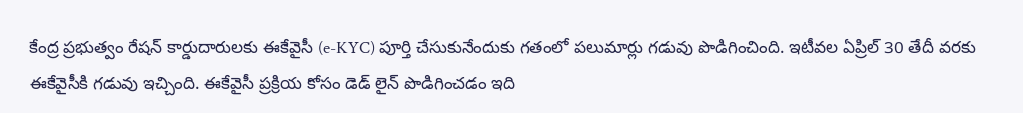కేంద్ర ప్రభుత్వం రేషన్ కార్డుదారులకు ఈకేవైసీ (e-KYC) పూర్తి చేసుకునేందుకు గతంలో పలుమార్లు గడువు పొడిగించింది. ఇటీవల ఏప్రిల్ 30 తేదీ వరకు ఈకేవైసీకి గడువు ఇచ్చింది. ఈకేవైసీ ప్రక్రియ కోసం డెడ్ లైన్ పొడిగించడం ఇది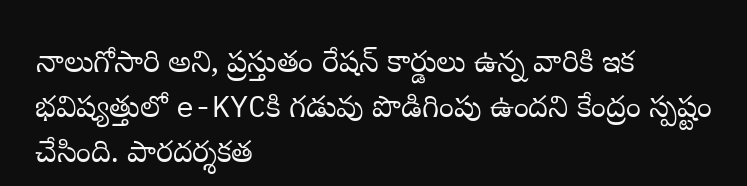నాలుగోసారి అని, ప్రస్తుతం రేషన్ కార్డులు ఉన్న వారికి ఇక భవిష్యత్తులో e-KYCకి గడువు పొడిగింపు ఉందని కేంద్రం స్పష్టం చేసింది. పారదర్శకత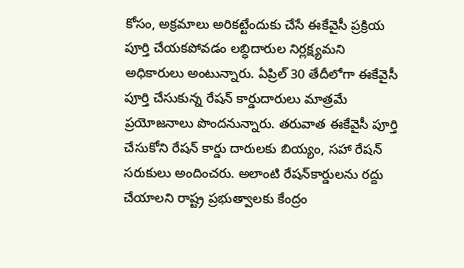కోసం, అక్రమాలు అరికట్టేందుకు చేసే ఈకేవైసీ ప్రక్రియ పూర్తి చేయకపోవడం లబ్ధిదారుల నిర్లక్ష్యమని అధికారులు అంటున్నారు. ఏప్రిల్ 30 తేదీలోగా ఈకేవైసీ పూర్తి చేసుకున్న రేషన్ కార్డుదారులు మాత్రమే ప్రయోజనాలు పొందనున్నారు. తరువాత ఈకేవైసీ పూర్తి చేసుకోని రేషన్ కార్డు దారులకు బియ్యం, సహా రేషన్ సరుకులు అందించరు. అలాంటి రేషన్‌కార్డులను రద్దు చేయాలని రాష్ట్ర ప్రభుత్వాలకు కేంద్రం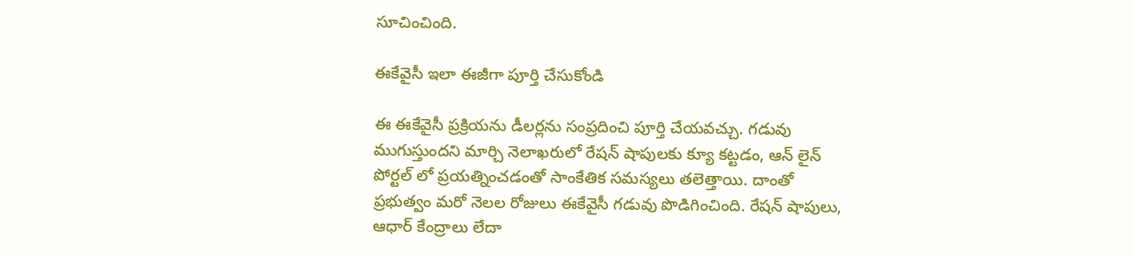సూచించింది.

ఈకేవైసీ ఇలా ఈజీగా పూర్తి చేసుకోండి

ఈ ఈకేవైసీ ప్రక్రియను డీలర్లను సంప్రదించి పూర్తి చేయవచ్చు. గడువు ముగుస్తుందని మార్చి నెలాఖరులో రేషన్ షాపులకు క్యూ కట్టడం, ఆన్ లైన్ పోర్టల్ లో ప్రయత్నించడంతో సాంకేతిక సమస్యలు తలెత్తాయి. దాంతో ప్రభుత్వం మరో నెలల రోజులు ఈకేవైసీ గడువు పొడిగించింది. రేషన్ షాపులు, ఆధార్ కేంద్రాలు లేదా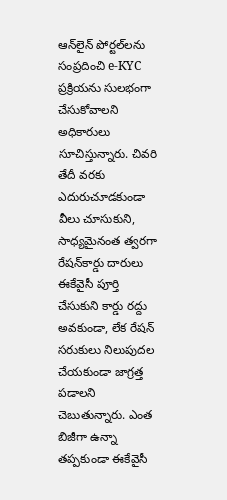ఆన్‌లైన్ పోర్టల్‌లను సంప్రదించి e-KYC ప్రక్రియను సులభంగా చేసుకోవాలని అధికారులు సూచిస్తున్నారు. చివరి తేదీ వరకు ఎదురుచూడకుండా వీలు చూసుకుని, సాధ్యమైనంత త్వరగా రేషన్‌కార్డు దారులు ఈకేవైసీ పూర్తి చేసుకుని కార్డు రద్దు అవకుండా, లేక రేషన్ సరుకులు నిలుపుదల చేయకుండా జాగ్రత్త పడాలని చెబుతున్నారు. ఎంత బిజీగా ఉన్నా తప్పకుండా ఈకేవైసీ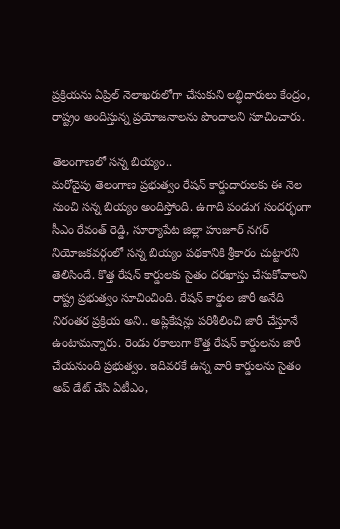ప్రక్రియను ఏప్రిల్ నెలాఖరులోగా చేసుకుని లబ్ధిదారులు కేంద్రం, రాష్ట్రం అందిస్తున్న ప్రయోజనాలను పొందాలని సూచించారు.

తెలంగాణలో సన్న బియ్యం..
మరోవైపు తెలంగాణ ప్రభుత్వం రేషన్ కార్డుదారులకు ఈ నెల నుంచి సన్న బియ్యం అందిస్తోంది. ఉగాది పండుగ సందర్భంగా సీఎం రేవంత్ రెడ్డి, సూర్యాపేట జిల్లా హుజూర్ నగర్ నియోజకవర్గంలో సన్న బియ్యం పథకానికి శ్రీకారం చుట్టారని తెలిసిందే. కొత్త రేషన్ కార్డులకు సైతం దరఖాస్తు చేసుకోవాలని రాష్ట్ర ప్రభుత్వం సూచించింది. రేషన్ కార్డుల జారీ అనేది నిరంతర ప్రక్రియ అని.. అప్లికేషన్లు పరిశీలించి జారీ చేస్తూనే ఉంటామన్నారు. రెండు రకాలుగా కొత్త రేషన్ కార్డులను జారీ చేయనుంది ప్రభుత్వం. ఇదివరకే ఉన్న వారి కార్డులను సైతం అప్ డేట్ చేసి ఏటీఎం,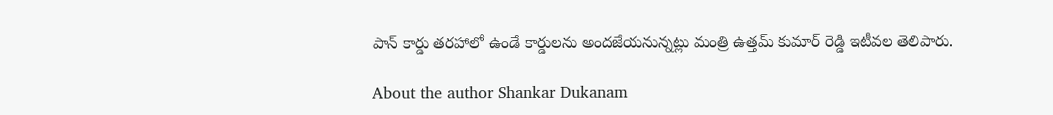పాన్ కార్డు తరహాలో ఉండే కార్డులను అందజేయనున్నట్లు మంత్రి ఉత్తమ్ కుమార్ రెడ్డి ఇటీవల తెలిపారు.

About the author Shankar Dukanam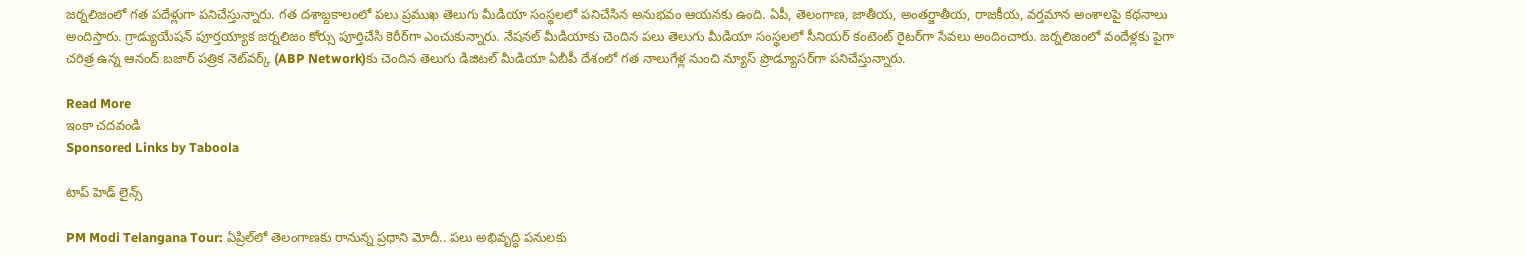జర్నలిజంలో గత పదేళ్లుగా పనిచేస్తున్నారు. గత దశాబ్దకాలంలో పలు ప్రముఖ తెలుగు మీడియా సంస్థలలో పనిచేసిన అనుభవం ఆయనకు ఉంది. ఏపీ, తెలంగాణ, జాతీయ, అంతర్జాతీయ, రాజకీయ, వర్తమాన అంశాలపై కథనాలు అందిస్తారు. గ్రాడ్యుయేషన్ పూర్తయ్యాక జర్నలిజం కోర్సు పూర్తిచేసి కెరీర్‌గా ఎంచుకున్నారు. నేషనల్ మీడియాకు చెందిన పలు తెలుగు మీడియా సంస్థలలో సీనియర్ కంటెంట్ రైటర్‌గా సేవలు అందించారు. జర్నలిజంలో వందేళ్లకు పైగా చరిత్ర ఉన్న ఆనంద్ బజార్ పత్రిక నెట్‌వర్క్ (ABP Network)కు చెందిన తెలుగు డిజిటల్ మీడియా ఏబీపీ దేశంలో గత నాలుగేళ్ల నుంచి న్యూస్ ప్రొడ్యూసర్‌గా పనిచేస్తున్నారు.

Read More
ఇంకా చదవండి
Sponsored Links by Taboola

టాప్ హెడ్ లైన్స్

PM Modi Telangana Tour: ఏప్రిల్‌లో తెలంగాణకు రానున్న ప్రధాని మోదీ.. పలు అభివృద్ధి పనులకు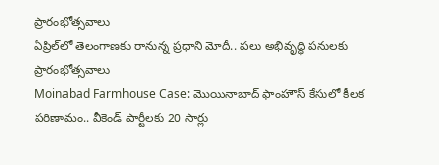ప్రారంభోత్సవాలు
ఏప్రిల్‌లో తెలంగాణకు రానున్న ప్రధాని మోదీ.. పలు అభివృద్ధి పనులకు ప్రారంభోత్సవాలు
Moinabad Farmhouse Case: మొయినాబాద్ ఫాంహౌస్ కేసులో కీలక పరిణామం.. వీకెండ్ పార్టీలకు 20 సార్లు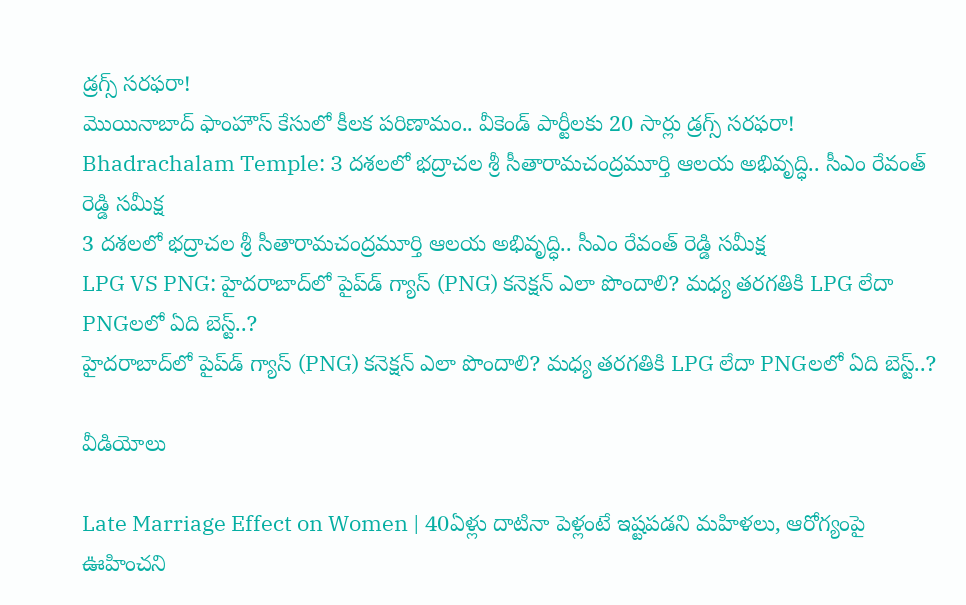డ్రగ్స్ సరఫరా!
మొయినాబాద్ ఫాంహౌస్ కేసులో కీలక పరిణామం.. వీకెండ్ పార్టీలకు 20 సార్లు డ్రగ్స్ సరఫరా!
Bhadrachalam Temple: 3 దశలలో భద్రాచల శ్రీ సీతారామచంద్రమూర్తి ఆలయ అభివృద్ధి.. సీఎం రేవంత్ రెడ్డి సమీక్ష
3 దశలలో భద్రాచల శ్రీ సీతారామచంద్రమూర్తి ఆలయ అభివృద్ధి.. సీఎం రేవంత్ రెడ్డి సమీక్ష
LPG VS PNG: హైదరాబాద్‌లో పైప్‌డ్ గ్యాస్ (PNG) కనెక్షన్ ఎలా పొందాలి? మధ్య తరగతికి LPG లేదా PNGలలో ఏది బెస్ట్..?
హైదరాబాద్‌లో పైప్‌డ్ గ్యాస్ (PNG) కనెక్షన్ ఎలా పొందాలి? మధ్య తరగతికి LPG లేదా PNGలలో ఏది బెస్ట్..?

వీడియోలు

Late Marriage Effect on Women | 40ఏళ్లు దాటినా పెళ్లంటే ఇష్టపడని మహిళలు, ఆరోగ్యంపై ఊహించని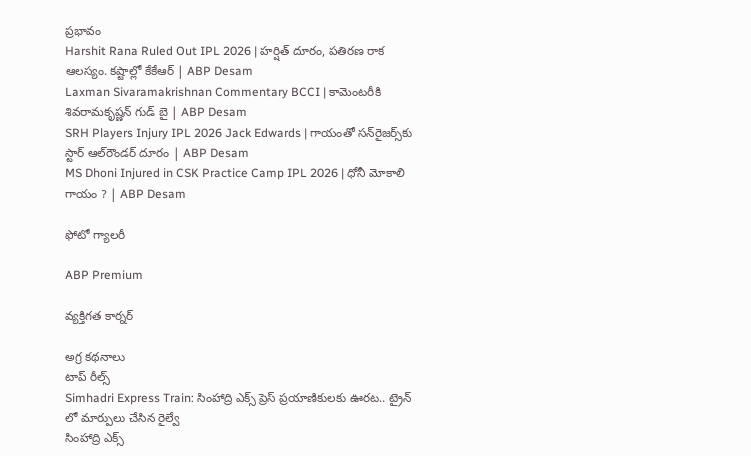ప్రభావం
Harshit Rana Ruled Out IPL 2026 | హర్షిత్ దూరం, పతిరణ రాక ఆలస్యం. కష్టాల్లో కేకేఆర్ | ABP Desam
Laxman Sivaramakrishnan Commentary BCCI | కామెంటరీకి శివరామకృష్ణన్ గుడ్ బై | ABP Desam
SRH Players Injury IPL 2026 Jack Edwards | గాయంతో సన్‌రైజర్స్‌కు స్టార్ ఆల్‌రౌండర్ దూరం | ABP Desam
MS Dhoni Injured in CSK Practice Camp IPL 2026 | ధోనీ మోకాలి గాయం ? | ABP Desam

ఫోటో గ్యాలరీ

ABP Premium

వ్యక్తిగత కార్నర్

అగ్ర కథనాలు
టాప్ రీల్స్
Simhadri Express Train: సింహాద్రి ఎక్స్ ప్రెస్ ప్రయాణికులకు ఊరట.. ట్రైన్ లో మార్పులు చేసిన రైల్వే
సింహాద్రి ఎక్స్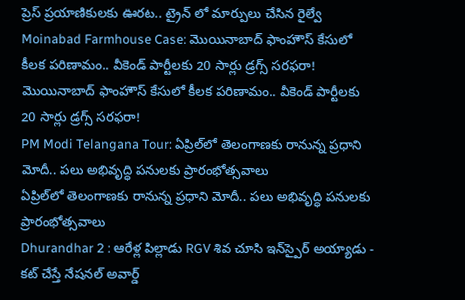ప్రెస్ ప్రయాణికులకు ఊరట.. ట్రైన్ లో మార్పులు చేసిన రైల్వే
Moinabad Farmhouse Case: మొయినాబాద్ ఫాంహౌస్ కేసులో కీలక పరిణామం.. వీకెండ్ పార్టీలకు 20 సార్లు డ్రగ్స్ సరఫరా!
మొయినాబాద్ ఫాంహౌస్ కేసులో కీలక పరిణామం.. వీకెండ్ పార్టీలకు 20 సార్లు డ్రగ్స్ సరఫరా!
PM Modi Telangana Tour: ఏప్రిల్‌లో తెలంగాణకు రానున్న ప్రధాని మోదీ.. పలు అభివృద్ధి పనులకు ప్రారంభోత్సవాలు
ఏప్రిల్‌లో తెలంగాణకు రానున్న ప్రధాని మోదీ.. పలు అభివృద్ధి పనులకు ప్రారంభోత్సవాలు
Dhurandhar 2 : ఆరేళ్ల పిల్లాడు RGV శివ చూసి ఇన్‌స్పైర్ అయ్యాడు - కట్ చేస్తే నేషనల్ అవార్డ్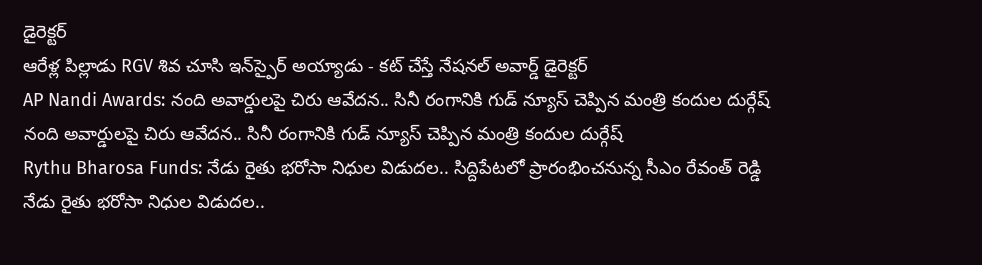డైరెక్టర్
ఆరేళ్ల పిల్లాడు RGV శివ చూసి ఇన్‌స్పైర్ అయ్యాడు - కట్ చేస్తే నేషనల్ అవార్డ్ డైరెక్టర్
AP Nandi Awards: నంది అవార్డులపై చిరు ఆవేదన.. సినీ రంగానికి గుడ్ న్యూస్ చెప్పిన మంత్రి కందుల దుర్గేష్
నంది అవార్డులపై చిరు ఆవేదన.. సినీ రంగానికి గుడ్ న్యూస్ చెప్పిన మంత్రి కందుల దుర్గేష్
Rythu Bharosa Funds: నేడు రైతు భరోసా నిధుల విడుదల.. సిద్దిపేటలో ప్రారంభించనున్న సీఎం రేవంత్ రెడ్డి
నేడు రైతు భరోసా నిధుల విడుదల..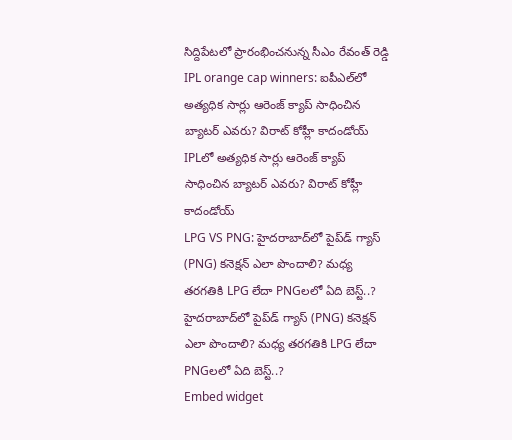సిద్దిపేటలో ప్రారంభించనున్న సీఎం రేవంత్ రెడ్డి
IPL orange cap winners: ఐపీఎల్‌లో అత్యధిక సార్లు ఆరెంజ్ క్యాప్ సాధించిన బ్యాటర్ ఎవరు? విరాట్ కోహ్లీ కాదండోయ్
IPLలో అత్యధిక సార్లు ఆరెంజ్ క్యాప్ సాధించిన బ్యాటర్ ఎవరు? విరాట్ కోహ్లీ కాదండోయ్
LPG VS PNG: హైదరాబాద్‌లో పైప్‌డ్ గ్యాస్ (PNG) కనెక్షన్ ఎలా పొందాలి? మధ్య తరగతికి LPG లేదా PNGలలో ఏది బెస్ట్..?
హైదరాబాద్‌లో పైప్‌డ్ గ్యాస్ (PNG) కనెక్షన్ ఎలా పొందాలి? మధ్య తరగతికి LPG లేదా PNGలలో ఏది బెస్ట్..?
Embed widget